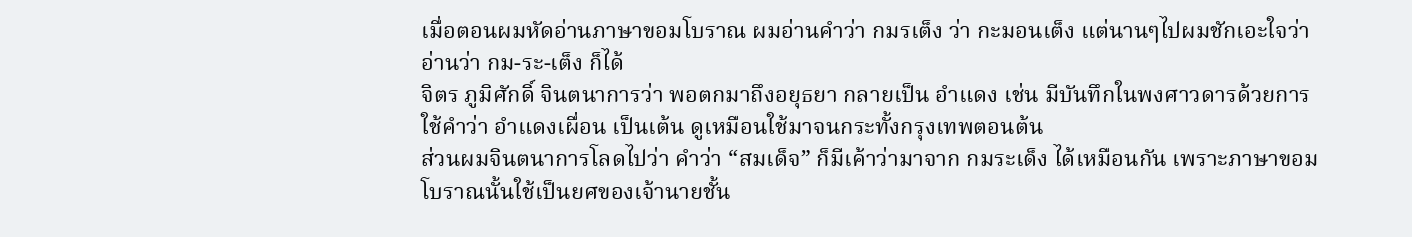เมื่อตอนผมหัดอ่านภาษาขอมโบราณ ผมอ่านคำว่า กมรเต็ง ว่า กะมอนเต็ง แต่นานๆไปผมชักเอะใจว่า อ่านว่า กม-ระ-เต็ง ก็ได้
จิตร ภูมิศักดิ์ จินตนาการว่า พอตกมาถึงอยุธยา กลายเป็น อำแดง เช่น มีบันทึกในพงศาวดารด้วยการใช้คำว่า อำแดงเผื่อน เป็นเต้น ดูเหมือนใช้มาจนกระทั้งกรุงเทพตอนต้น
ส่วนผมจินตนาการโลดไปว่า คำว่า “สมเด็จ” ก็มีเค้าว่ามาจาก กมระเด็ง ได้เหมือนกัน เพราะภาษาขอมโบราณนั้นใช้เป็นยศของเจ้านายชั้น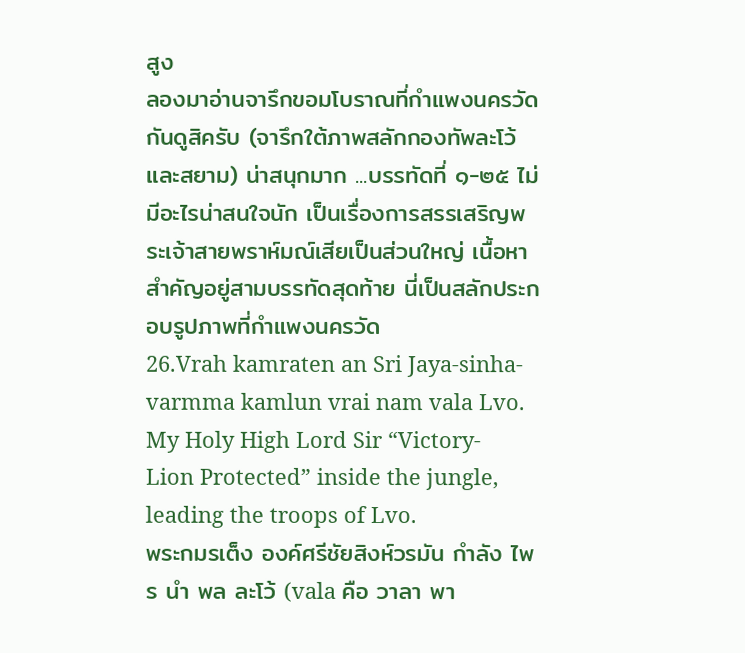สูง
ลองมาอ่านจารึกขอมโบราณที่กำแพงนครวัดกันดูสิครับ (จารึกใต้ภาพสลักกองทัพละโว้และสยาม) น่าสนุกมาก ...บรรทัดที่ ๑-๒๕ ไม่มีอะไรน่าสนใจนัก เป็นเรื่องการสรรเสริญพระเจ้าสายพราห์มณ์เสียเป็นส่วนใหญ่ เนื้อหาสำคัญอยู่สามบรรทัดสุดท้าย นี่เป็นสลักประกอบรูปภาพที่กำแพงนครวัด
26.Vrah kamraten an Sri Jaya-sinha-varmma kamlun vrai nam vala Lvo.
My Holy High Lord Sir “Victory-Lion Protected” inside the jungle, leading the troops of Lvo.
พระกมรเต็ง องค์ศรีชัยสิงห์วรมัน กำลัง ไพร นำ พล ละโว้ (vala คือ วาลา พา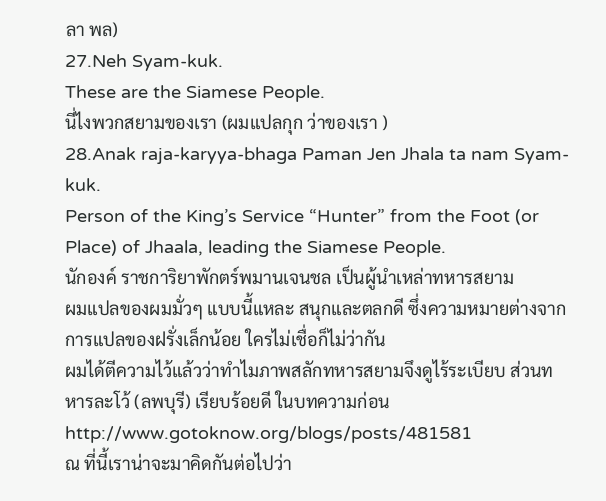ลา พล)
27.Neh Syam-kuk.
These are the Siamese People.
นี่ไงพวกสยามของเรา (ผมแปลกุก ว่าของเรา )
28.Anak raja-karyya-bhaga Paman Jen Jhala ta nam Syam-kuk.
Person of the King’s Service “Hunter” from the Foot (or Place) of Jhaala, leading the Siamese People.
นักองค์ ราชการิยาพักตร์พมานเจนชล เป็นผู้นำเหล่าทหารสยาม
ผมแปลของผมมั่วๆ แบบนี้แหละ สนุกและตลกดี ซึ่งความหมายต่างจากการแปลของฝรั่งเล็กน้อย ใครไม่เชื่อก็ไม่ว่ากัน
ผมได้ตีความไว้แล้วว่าทำไมภาพสลักทหารสยามจึงดูไร้ระเบียบ ส่วนทหารละโว้ (ลพบุรี) เรียบร้อยดี ในบทความก่อน
http://www.gotoknow.org/blogs/posts/481581
ณ ที่นี้เราน่าจะมาคิดกันต่อไปว่า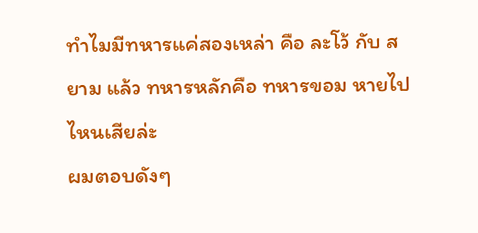ทำไมมีทหารแค่สองเหล่า คือ ละโว้ กับ สยาม แล้ว ทหารหลักคือ ทหารขอม หายไปไหนเสียล่ะ
ผมตอบดังๆ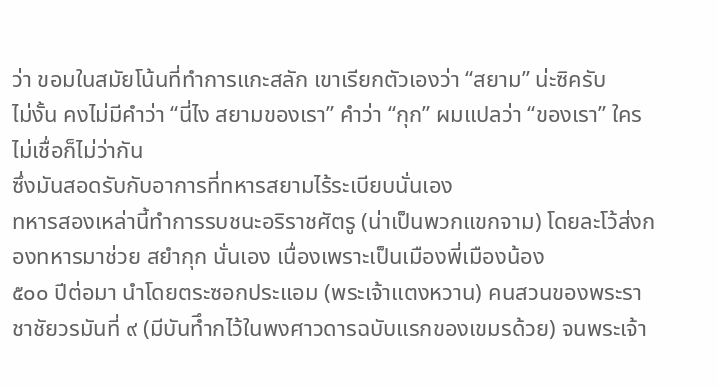ว่า ขอมในสมัยโน้นที่ทำการแกะสลัก เขาเรียกตัวเองว่า “สยาม” น่ะซิครับ
ไม่งั้น คงไม่มีคำว่า “นี่ไง สยามของเรา” คำว่า “กุก” ผมแปลว่า “ของเรา” ใครไม่เชื่อก็ไม่ว่ากัน
ซึ่งมันสอดรับกับอาการที่ทหารสยามไร้ระเบียบนั่นเอง
ทหารสองเหล่านี้ทำการรบชนะอริราชศัตรู (น่าเป็นพวกแขกจาม) โดยละโว้ส่งกองทหารมาช่วย สยำกุก นั่นเอง เนื่องเพราะเป็นเมืองพี่เมืองน้อง
๕๐๐ ปีต่อมา นำโดยตระซอกประแอม (พระเจ้าแตงหวาน) คนสวนของพระราชาชัยวรมันที่ ๙ (มีบันทึำกไว้ในพงศาวดารฉบับแรกของเขมรด้วย) จนพระเจ้า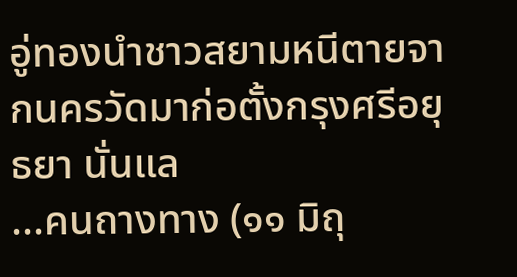อู่ทองนำชาวสยามหนีตายจากนครวัดมาก่อตั้งกรุงศรีอยุธยา นั่นแล
...คนถางทาง (๑๑ มิถุ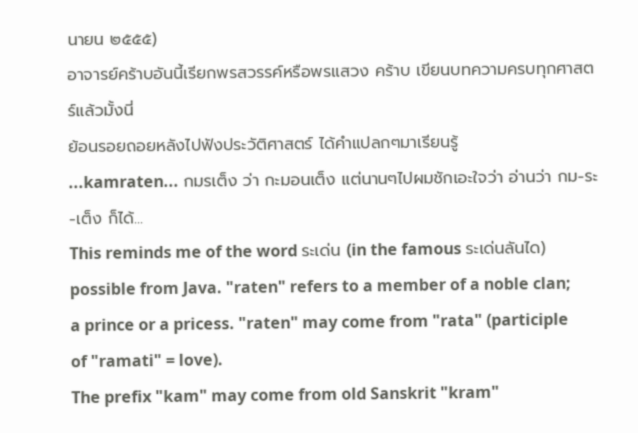นายน ๒๕๕๕)
อาจารย์คร้าบอันนี้เรียกพรสวรรค์หรือพรแสวง คร้าบ เขียนบทความครบทุกศาสตร์แล้วมั้งนี่
ย้อนรอยถอยหลังไปฟังประวัติศาสตร์ ได้คำแปลกๆมาเรียนรู้
...kamraten... กมรเต็ง ว่า กะมอนเต็ง แต่นานๆไปผมชักเอะใจว่า อ่านว่า กม-ระ-เต็ง ก็ได้...
This reminds me of the word ระเด่น (in the famous ระเด่นลันได) possible from Java. "raten" refers to a member of a noble clan; a prince or a pricess. "raten" may come from "rata" (participle of "ramati" = love).
The prefix "kam" may come from old Sanskrit "kram"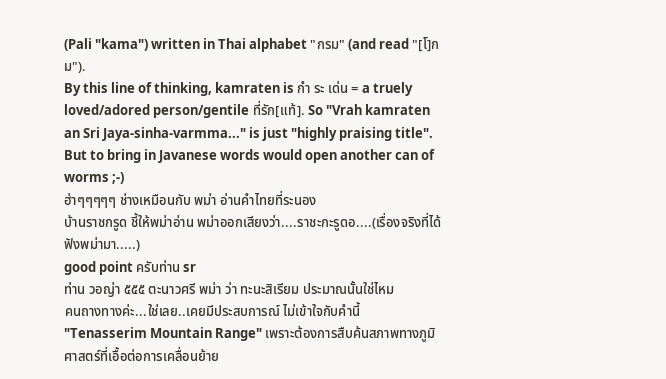(Pali "kama") written in Thai alphabet "กรม" (and read "[โ]กม").
By this line of thinking, kamraten is กำ ระ เด่น = a truely loved/adored person/gentile ที่รัก[แท้]. So "Vrah kamraten an Sri Jaya-sinha-varmma..." is just "highly praising title".
But to bring in Javanese words would open another can of worms ;-)
ฮ่าๆๆๆๆๆ ช่างเหมือนกับ พม่า อ่านคำไทยที่ระนอง
บ้านราชกรูด ชี้ให้พม่าอ่าน พม่าออกเสียงว่า....ราชะกะรูดอ....(เรื่องจริงที่ได้ฟังพม่ามา.....)
good point ครับท่าน sr
ท่าน วอญ่า ๕๕๕ ตะนาวศรี พม่า ว่า ทะนะสิเรียม ประมาณนั้นใช่ไหม
คนถางทางค่ะ...ใช่เลย..เคยมีประสบการณ์ ไม่เข้าใจกับคำนี้ "Tenasserim Mountain Range" เพราะต้องการสืบค้นสภาพทางภูมิศาสตร์ที่เอื้อต่อการเคลื่อนย้าย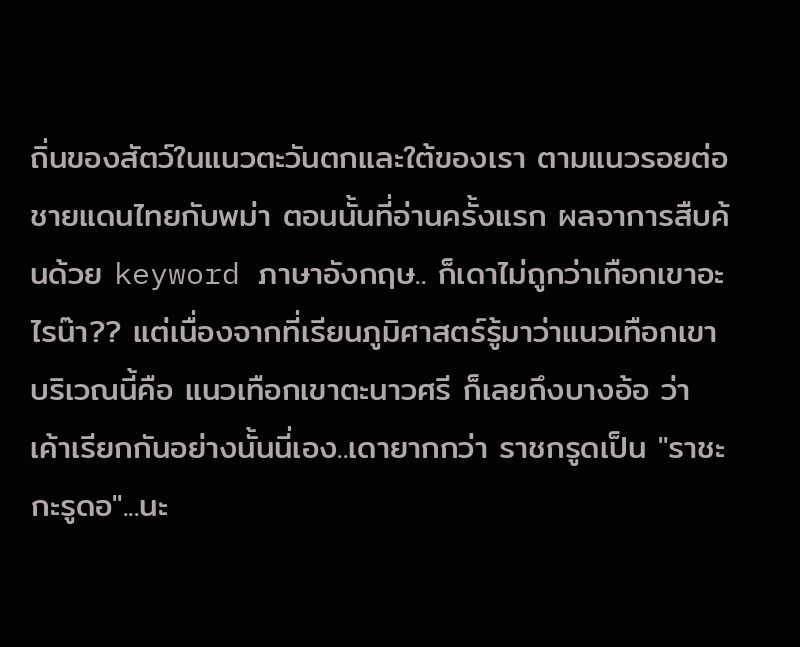ถิ่นของสัตว์ในแนวตะวันตกและใต้ของเรา ตามแนวรอยต่อชายแดนไทยกับพม่า ตอนนั้นที่อ่านครั้งแรก ผลจาการสืบค้นด้วย keyword ภาษาอังกฤษ.. ก็เดาไม่ถูกว่าเทือกเขาอะไรน๊า?? แต่เนื่องจากที่เรียนภูมิศาสตร์รู้มาว่าแนวเทือกเขาบริเวณนี้คือ แนวเทือกเขาตะนาวศรี ก็เลยถึงบางอ้อ ว่า เค้าเรียกกันอย่างนั้นนี่เอง..เดายากกว่า ราชกรูดเป็น "ราชะกะรูดอ"...นะ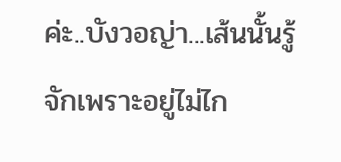ค่ะ..บังวอญ่า...เส้นนั้นรู้จักเพราะอยู่ไม่ไก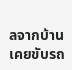ลจากบ้าน เคยขับรถ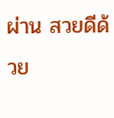ผ่าน สวยดีด้วย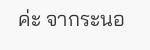ค่ะ จากระนอ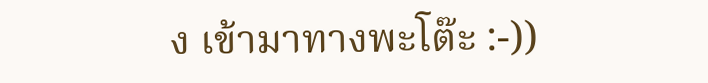ง เข้ามาทางพะโต๊ะ :-))